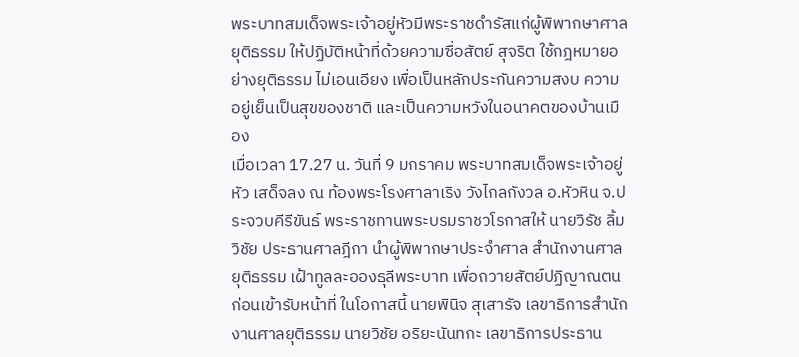พระบาทสมเด็จพระเจ้าอยู่หัวมีพระราชดำรัสแก่ผู้พิพากษาศาลยุติธรรม ให้ปฏิบัติหน้าที่ด้วยความซื่อสัตย์ สุจริต ใช้กฎหมายอย่างยุติธรรม ไม่เอนเอียง เพื่อเป็นหลักประกันความสงบ ความอยู่เย็นเป็นสุขของชาติ และเป็นความหวังในอนาคตของบ้านเมือง
เมื่อเวลา 17.27 น. วันที่ 9 มกราคม พระบาทสมเด็จพระเจ้าอยู่หัว เสด็จลง ณ ท้องพระโรงศาลาเริง วังไกลกังวล อ.หัวหิน จ.ประจวบคีรีขันธ์ พระราชทานพระบรมราชวโรกาสให้ นายวิรัช ลิ้มวิชัย ประธานศาลฎีกา นำผู้พิพากษาประจำศาล สำนักงานศาลยุติธรรม เฝ้าทูลละอองธุลีพระบาท เพื่อถวายสัตย์ปฏิญาณตนก่อนเข้ารับหน้าที่ ในโอกาสนี้ นายพินิจ สุเสารัจ เลขาธิการสำนักงานศาลยุติธรรม นายวิชัย อริยะนันทกะ เลขาธิการประธาน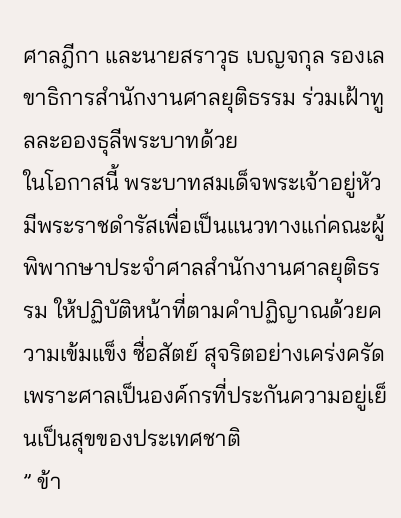ศาลฎีกา และนายสราวุธ เบญจกุล รองเลขาธิการสำนักงานศาลยุติธรรม ร่วมเฝ้าทูลละอองธุลีพระบาทด้วย
ในโอกาสนี้ พระบาทสมเด็จพระเจ้าอยู่หัว มีพระราชดำรัสเพื่อเป็นแนวทางแก่คณะผู้พิพากษาประจำศาลสำนักงานศาลยุติธรรม ให้ปฏิบัติหน้าที่ตามคำปฏิญาณด้วยความเข้มแข็ง ซื่อสัตย์ สุจริตอย่างเคร่งครัด เพราะศาลเป็นองค์กรที่ประกันความอยู่เย็นเป็นสุขของประเทศชาติ
” ข้า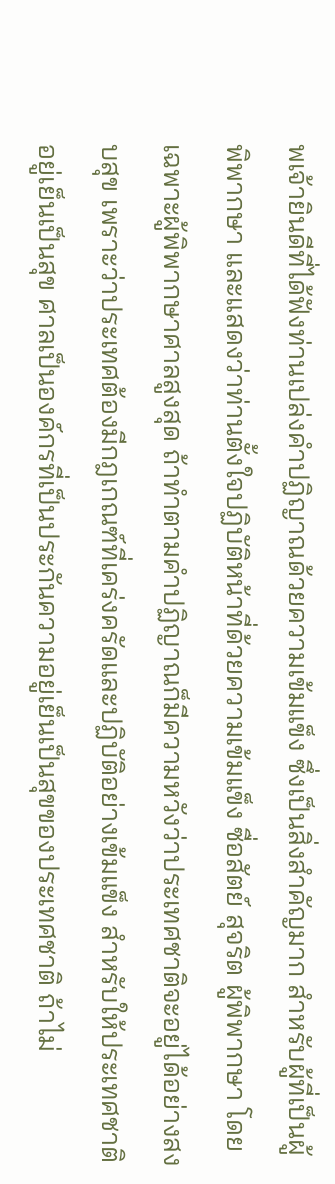พเจ้ายินดีที่ได้ฟังท่านเปล่งคำปฏิญาณด้วยความเข้มแข็ง ซึ่งเป็นสิ่งสำคัญมาก สำหรับผู้ที่เป็นผู้พิพากษา และแสดงว่าท่านตั้งใจปฏิบัติหน้าที่ด้วยความเข้มแข็ง ซื่อสัตย์ สุจริต ผู้พิพากษา โดยเฉพาะผู้พิพากษาศาลสูงสุด ถ้าทำตามคำปฏิญาณก็มีความหวังว่าประเทศชาติจะอยู่ได้อย่างสงบสุข เพราะว่าประเทศต้องมีกฎเกณฑ์ที่เคร่งครัดและปฏิบัติอย่างเข้มแข็ง สำหรับให้ประเทศชาติอยู่เย็นเป็นสุข ศาลเป็นองค์กรที่เป็นประกันความอยู่เย็นเป็นสุขของประเทศชาติ ถ้าไม่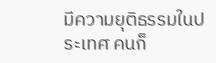มีความยุติธรรมในประเทศ คนก็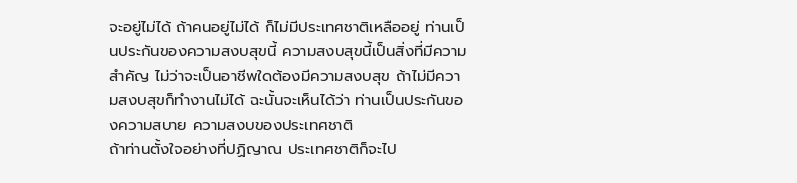จะอยู่ไม่ได้ ถ้าคนอยู่ไม่ได้ ก็ไม่มีประเทศชาติเหลืออยู่ ท่านเป็นประกันของความสงบสุขนี้ ความสงบสุขนี้เป็นสิ่งที่มีความสำคัญ ไม่ว่าจะเป็นอาชีพใดต้องมีความสงบสุข ถ้าไม่มีความสงบสุขก็ทำงานไม่ได้ ฉะนั้นจะเห็นได้ว่า ท่านเป็นประกันของความสบาย ความสงบของประเทศชาติ
ถ้าท่านตั้งใจอย่างที่ปฏิญาณ ประเทศชาติก็จะไป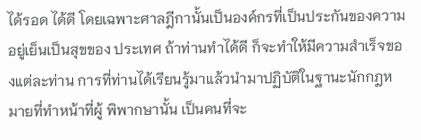ได้รอด ได้ดี โดยเฉพาะศาลฎีกานั้นเป็นองค์กรที่เป็นประกันของความอยู่เย็นเป็นสุขของ ประเทศ ถ้าท่านทำได้ดี ก็จะทำให้มีความสำเร็จของแต่ละท่าน การที่ท่านได้เรียนรู้มาแล้วนำมาปฏิบัติในฐานะนักกฎหมายที่ทำหน้าที่ผู้ พิพากษานั้น เป็นคนที่จะ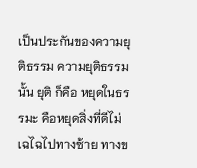เป็นประกันของความยุติธรรม ความยุติธรรมนั้น ยุติ ก็คือ หยุดในธรรมะ คือหยุดสิ่งที่ดีไม่เฉไฉไปทางซ้าย ทางข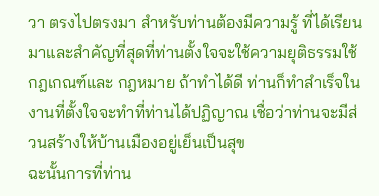วา ตรงไปตรงมา สำหรับท่านต้องมีความรู้ ที่ได้เรียนมาและสำคัญที่สุดที่ท่านตั้งใจจะใช้ความยุติธรรมใช้กฎเกณฑ์และ กฎหมาย ถ้าทำได้ดี ท่านก็ทำสำเร็จในงานที่ตั้งใจจะทำที่ท่านได้ปฏิญาณ เชื่อว่าท่านจะมีส่วนสร้างให้บ้านเมืองอยู่เย็นเป็นสุข
ฉะนั้นการที่ท่าน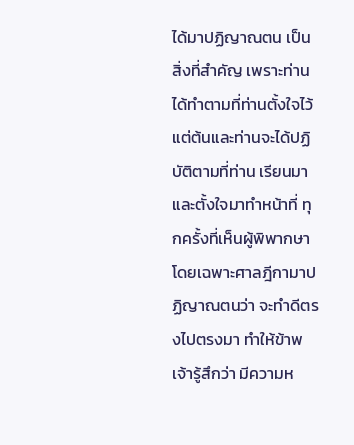ได้มาปฏิญาณตน เป็นสิ่งที่สำคัญ เพราะท่านได้ทำตามที่ท่านตั้งใจไว้แต่ต้นและท่านจะได้ปฏิบัติตามที่ท่าน เรียนมาและตั้งใจมาทำหน้าที่ ทุกครั้งที่เห็นผู้พิพากษา โดยเฉพาะศาลฎีกามาปฏิญาณตนว่า จะทำดีตรงไปตรงมา ทำให้ข้าพเจ้ารู้สึกว่า มีความห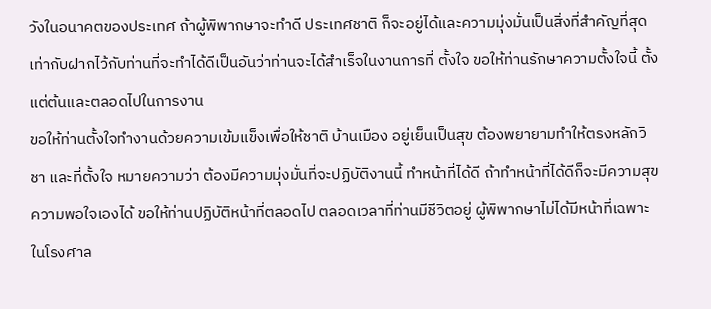วังในอนาคตของประเทศ ถ้าผู้พิพากษาจะทำดี ประเทศชาติ ก็จะอยู่ได้และความมุ่งมั่นเป็นสิ่งที่สำคัญที่สุด เท่ากับฝากไว้กับท่านที่จะทำได้ดีเป็นอันว่าท่านจะได้สำเร็จในงานการที่ ตั้งใจ ขอให้ท่านรักษาความตั้งใจนี้ ตั้งแต่ต้นและตลอดไปในการงาน
ขอให้ท่านตั้งใจทำงานด้วยความเข้มแข็งเพื่อให้ชาติ บ้านเมือง อยู่เย็นเป็นสุข ต้องพยายามทำให้ตรงหลักวิชา และที่ตั้งใจ หมายความว่า ต้องมีความมุ่งมั่นที่จะปฏิบัติงานนี้ ทำหน้าที่ได้ดี ถ้าทำหน้าที่ได้ดีก็จะมีความสุข ความพอใจเองได้ ขอให้ท่านปฏิบัติหน้าที่ตลอดไป ตลอดเวลาที่ท่านมีชีวิตอยู่ ผู้พิพากษาไม่ได้มีหน้าที่เฉพาะในโรงศาล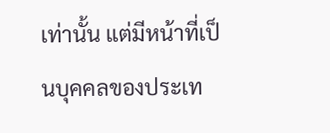เท่านั้น แต่มีหน้าที่เป็นบุคคลของประเท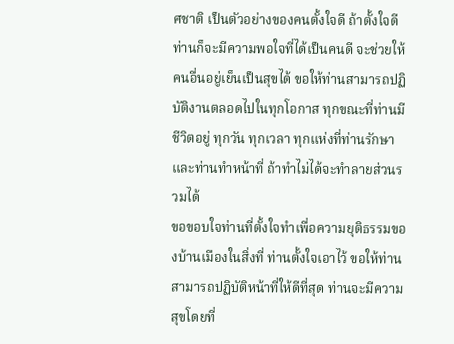ศชาติ เป็นตัวอย่างของคนตั้งใจดี ถ้าตั้งใจดี ท่านก็จะมีความพอใจที่ได้เป็นคนดี จะช่วยให้คนอื่นอยู่เย็นเป็นสุขได้ ขอให้ท่านสามารถปฏิบัติงานตลอดไปในทุกโอกาส ทุกขณะที่ท่านมีชีวิตอยู่ ทุกวัน ทุกเวลา ทุกแห่งที่ท่านรักษาและท่านทำหน้าที่ ถ้าทำไม่ได้จะทำลายส่วนรวมได้
ขอขอบใจท่านที่ตั้งใจทำเพื่อความยุติธรรมของบ้านเมืองในสิ่งที่ ท่านตั้งใจเอาไว้ ขอให้ท่านสามารถปฏิบัติหน้าที่ให้ดีที่สุด ท่านจะมีความสุขโดยที่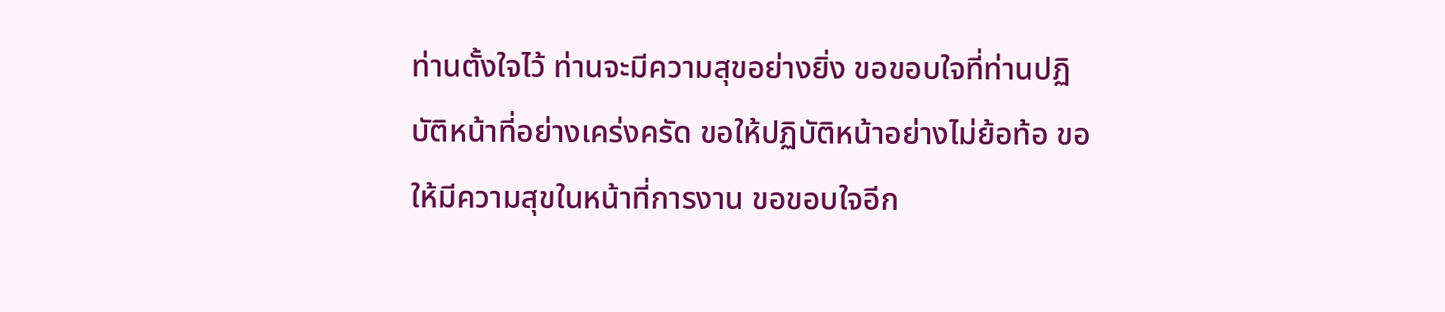ท่านตั้งใจไว้ ท่านจะมีความสุขอย่างยิ่ง ขอขอบใจที่ท่านปฏิบัติหน้าที่อย่างเคร่งครัด ขอให้ปฏิบัติหน้าอย่างไม่ย้อท้อ ขอให้มีความสุขในหน้าที่การงาน ขอขอบใจอีก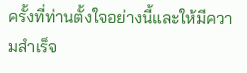ครั้งที่ท่านตั้งใจอย่างนี้และให้มีความสำเร็จ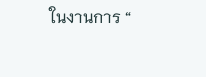ในงานการ “